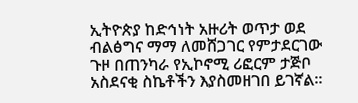ኢትዮጵያ ከድኅነት አዙሪት ወጥታ ወደ ብልፅግና ማማ ለመሸጋገር የምታደርገው ጉዞ በጠንካራ የኢኮኖሚ ሪፎርም ታጅቦ አስደናቂ ስኬቶችን እያስመዘገበ ይገኛል።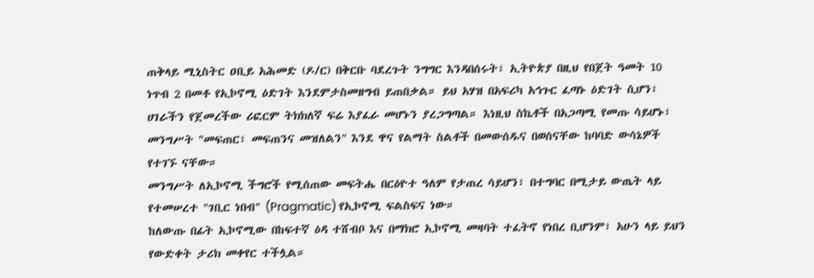ጠቅላይ ሚኒስትር ዐቢይ አሕመድ (ዶ/ር) በቅርቡ ባደረጉት ንግግር እንዳበሰሩት፣ ኢትዮጵያ በዚህ የበጀት ዓመት 10 ነጥብ 2 በመቶ የኢኮኖሚ ዕድገት እንደምታስመዘግብ ይጠበቃል። ይህ አሃዝ በአፍሪካ አኅጉር ፈጣኑ ዕድገት ሲሆን፣ ሀገራችን የጀመረችው ሪፎርም ትክክለኛ ፍሬ እያፈራ መሆኑን ያረጋግጣል። እነዚህ ስኬቶች በአጋጣሚ የመጡ ሳይሆኑ፣ መንግሥት "መፍጠር፣ መፍጠንና መዝለልን" እንደ ዋና የልማት ስልቶች በመውሰዱና በወሰናቸው ከባባድ ውሳኔዎች የተገኙ ናቸው።
መንግሥት ለኢኮኖሚ ችግሮች የሚሰጠው መፍትሔ በርዕዮተ ዓለም የታጠረ ሳይሆን፣ በተግባር በሚታይ ውጤት ላይ የተመሠረተ "ገቢር ነበብ" (Pragmatic) የኢኮኖሚ ፍልስፍና ነው።
ከለውጡ በፊት ኢኮኖሚው በከፍተኛ ዕዳ ተሸብቦ እና በማክሮ ኢኮኖሚ መዛባት ተፈትኖ የነበረ ቢሆንም፣ አሁን ላይ ይህን የውድቀት ታሪክ መቀየር ተችሏል።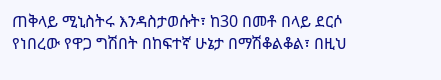ጠቅላይ ሚኒስትሩ እንዳስታወሱት፣ ከ30 በመቶ በላይ ደርሶ የነበረው የዋጋ ግሽበት በከፍተኛ ሁኔታ በማሽቆልቆል፣ በዚህ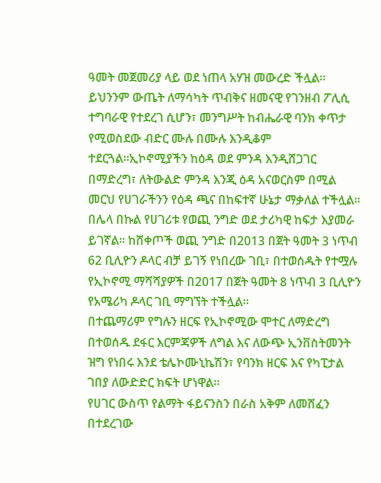ዓመት መጀመሪያ ላይ ወደ ነጠላ አሃዝ መውረድ ችሏል።
ይህንንም ውጤት ለማሳካት ጥብቅና ዘመናዊ የገንዘብ ፖሊሲ ተግባራዊ የተደረገ ሲሆን፣ መንግሥት ከብሔራዊ ባንክ ቀጥታ የሚወስደው ብድር ሙሉ በሙሉ እንዲቆም ተደርጓል።ኢኮኖሚያችን ከዕዳ ወደ ምንዳ እንዲሸጋገር በማድረግ፣ ለትውልድ ምንዳ እንጂ ዕዳ አናወርስም በሚል መርህ የሀገራችንን የዕዳ ጫና በከፍተኛ ሁኔታ ማቃለል ተችሏል።
በሌላ በኩል የሀገሪቱ የወጪ ንግድ ወደ ታሪካዊ ከፍታ እያመራ ይገኛል። ከሸቀጦች ወጪ ንግድ በ2013 በጀት ዓመት 3 ነጥብ 62 ቢሊዮን ዶላር ብቻ ይገኝ የነበረው ገቢ፣ በተወሰዱት የተሟሉ የኢኮኖሚ ማሻሻያዎች በ2017 በጀት ዓመት 8 ነጥብ 3 ቢሊዮን የአሜሪካ ዶላር ገቢ ማግኘት ተችሏል።
በተጨማሪም የግሉን ዘርፍ የኢኮኖሚው ሞተር ለማድረግ በተወሰዱ ደፋር እርምጃዎች ለግል እና ለውጭ ኢንቨስትመንት ዝግ የነበሩ እንደ ቴሌኮሙኒኬሽን፣ የባንክ ዘርፍ እና የካፒታል ገበያ ለውድድር ክፍት ሆነዋል።
የሀገር ውስጥ የልማት ፋይናንስን በራስ አቅም ለመሸፈን በተደረገው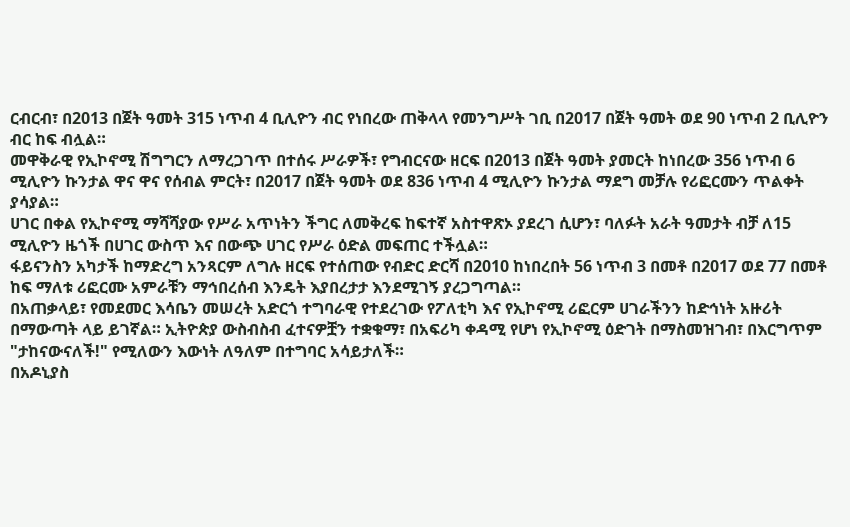ርብርብ፣ በ2013 በጀት ዓመት 315 ነጥብ 4 ቢሊዮን ብር የነበረው ጠቅላላ የመንግሥት ገቢ በ2017 በጀት ዓመት ወደ 90 ነጥብ 2 ቢሊዮን ብር ከፍ ብሏል።
መዋቅራዊ የኢኮኖሚ ሽግግርን ለማረጋገጥ በተሰሩ ሥራዎች፣ የግብርናው ዘርፍ በ2013 በጀት ዓመት ያመርት ከነበረው 356 ነጥብ 6 ሚሊዮን ኩንታል ዋና ዋና የሰብል ምርት፣ በ2017 በጀት ዓመት ወደ 836 ነጥብ 4 ሚሊዮን ኩንታል ማደግ መቻሉ የሪፎርሙን ጥልቀት ያሳያል።
ሀገር በቀል የኢኮኖሚ ማሻሻያው የሥራ አጥነትን ችግር ለመቅረፍ ከፍተኛ አስተዋጽኦ ያደረገ ሲሆን፣ ባለፉት አራት ዓመታት ብቻ ለ15 ሚሊዮን ዜጎች በሀገር ውስጥ እና በውጭ ሀገር የሥራ ዕድል መፍጠር ተችሏል።
ፋይናንስን አካታች ከማድረግ አንጻርም ለግሉ ዘርፍ የተሰጠው የብድር ድርሻ በ2010 ከነበረበት 56 ነጥብ 3 በመቶ በ2017 ወደ 77 በመቶ ከፍ ማለቱ ሪፎርሙ አምራቹን ማኅበረሰብ እንዴት እያበረታታ እንደሚገኝ ያረጋግጣል።
በአጠቃላይ፣ የመደመር እሳቤን መሠረት አድርጎ ተግባራዊ የተደረገው የፖለቲካ እና የኢኮኖሚ ሪፎርም ሀገራችንን ከድኅነት አዙሪት በማውጣት ላይ ይገኛል። ኢትዮጵያ ውስብስብ ፈተናዎቿን ተቋቁማ፣ በአፍሪካ ቀዳሚ የሆነ የኢኮኖሚ ዕድገት በማስመዝገብ፣ በእርግጥም "ታከናውናለች!" የሚለውን እውነት ለዓለም በተግባር አሳይታለች።
በአዶኒያስ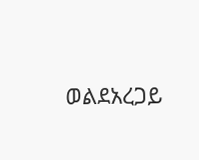ወልደአረጋይ